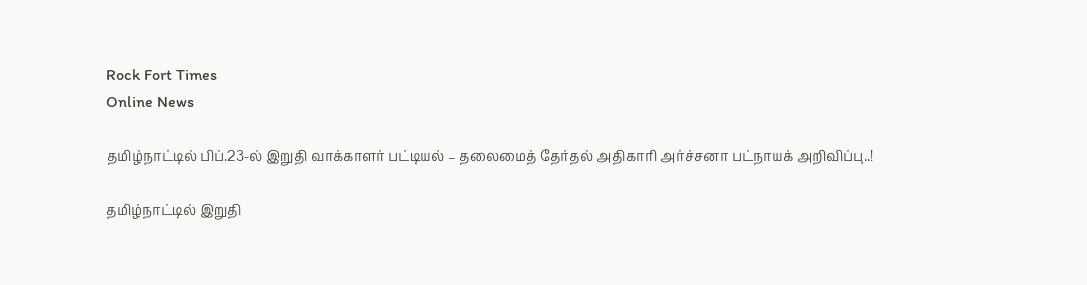Rock Fort Times
Online News

தமிழ்நாட்டில் பிப்.23-ல் இறுதி வாக்காளர் பட்டியல் – தலைமைத் தேர்தல் அதிகாரி அர்ச்சனா பட்நாயக் அறிவிப்பு..!

தமிழ்நாட்டில் இறுதி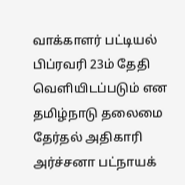வாக்காளர் பட்டியல் பிப்ரவரி 23ம் தேதி வெளியிடப்படும் என தமிழ்நாடு தலைமை தேர்தல் அதிகாரி அர்ச்சனா பட்நாயக்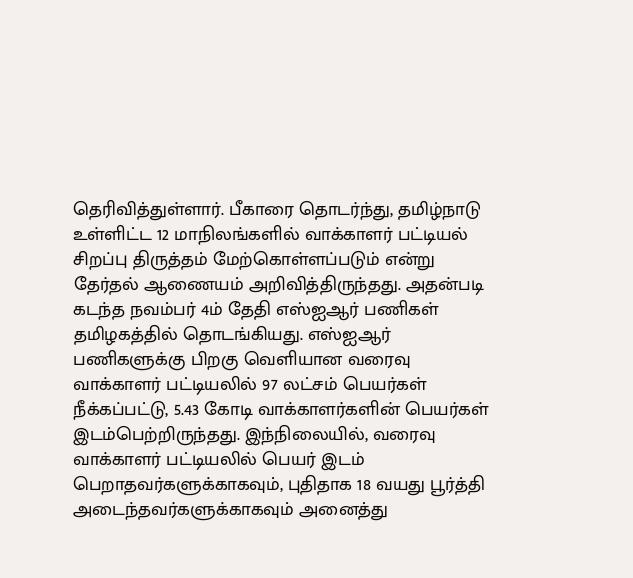தெரிவித்துள்ளார். பீகாரை தொடர்ந்து, தமிழ்நாடு உள்ளிட்ட 12 மாநிலங்களில் வாக்காளர் பட்டியல் சிறப்பு திருத்தம் மேற்கொள்ளப்படும் என்று தேர்தல் ஆணையம் அறிவித்திருந்தது. அதன்படி கடந்த நவம்பர் 4ம் தேதி எஸ்ஐஆர் பணிகள் தமிழகத்தில் தொடங்கியது. எஸ்ஐஆர் பணிகளுக்கு பிறகு வெளியான வரைவு வாக்காளர் பட்டியலில் 97 லட்சம் பெயர்கள் நீக்கப்பட்டு, 5.43 கோடி வாக்காளர்களின் பெயர்கள் இடம்பெற்றிருந்தது. இந்நிலையில், வரைவு வாக்காளர் பட்டியலில் பெயர் இடம் பெறாதவர்களுக்காகவும், புதிதாக 18 வயது பூர்த்தி அடைந்தவர்களுக்காகவும் அனைத்து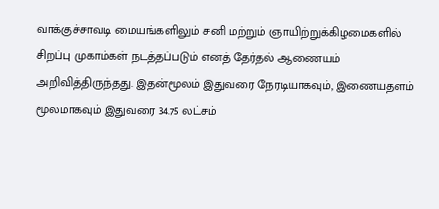வாக்குச்சாவடி மையங்களிலும் சனி மற்றும் ஞாயிற்றுக்கிழமைகளில் சிறப்பு முகாம்கள் நடத்தப்படும் எனத் தேர்தல் ஆணையம் அறிவித்திருந்தது. இதன்மூலம் இதுவரை நேரடியாகவும், இணையதளம் மூலமாகவும் இதுவரை 34.75 லட்சம்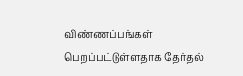விண்ணப்பங்கள் பெறப்பட்டுள்ளதாக தேர்தல்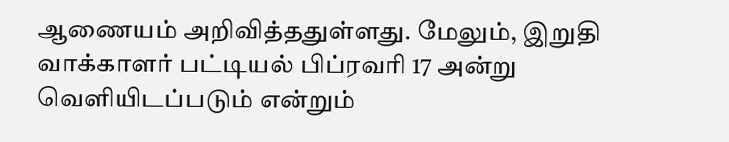ஆணையம் அறிவித்ததுள்ளது. மேலும், இறுதி வாக்காளர் பட்டியல் பிப்ரவரி 17 அன்று வெளியிடப்படும் என்றும்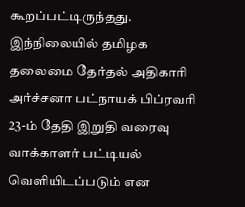கூறப்பட்டிருந்தது. இந்நிலையில் தமிழக தலைமை தேர்தல் அதிகாரி அர்ச்சனா பட்நாயக் பிப்ரவரி 23-ம் தேதி இறுதி வரைவு வாக்காளர் பட்டியல் வெளியிடப்படும் என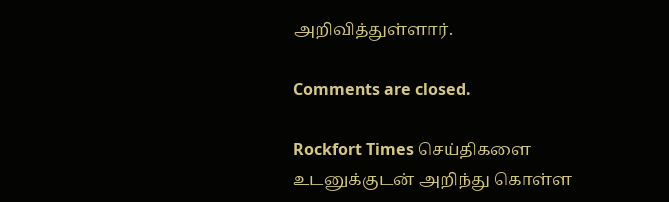அறிவித்துள்ளார்.

Comments are closed.

Rockfort Times செய்திகளை உடனுக்குடன் அறிந்து கொள்ள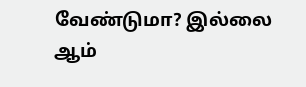வேண்டுமா? இல்லை ஆம்